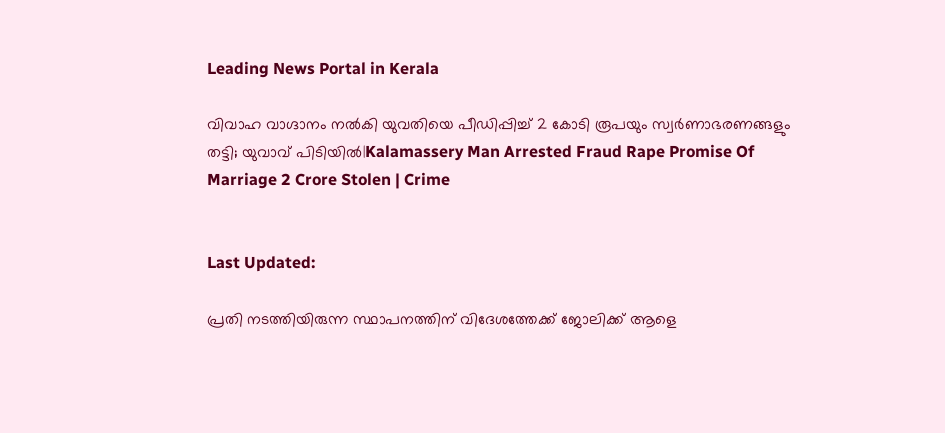Leading News Portal in Kerala

വിവാഹ വാഗ്ദാനം നൽകി യുവതിയെ പീഡിപ്പിച്ച് 2 കോടി രൂപയും സ്വർണാഭരണങ്ങളും തട്ടി; യുവാവ് പിടിയിൽ|Kalamassery Man Arrested Fraud Rape Promise Of Marriage 2 Crore Stolen | Crime


Last Updated:

പ്രതി നടത്തിയിരുന്ന സ്ഥാപനത്തിന് വിദേശത്തേക്ക് ജോലിക്ക് ആളെ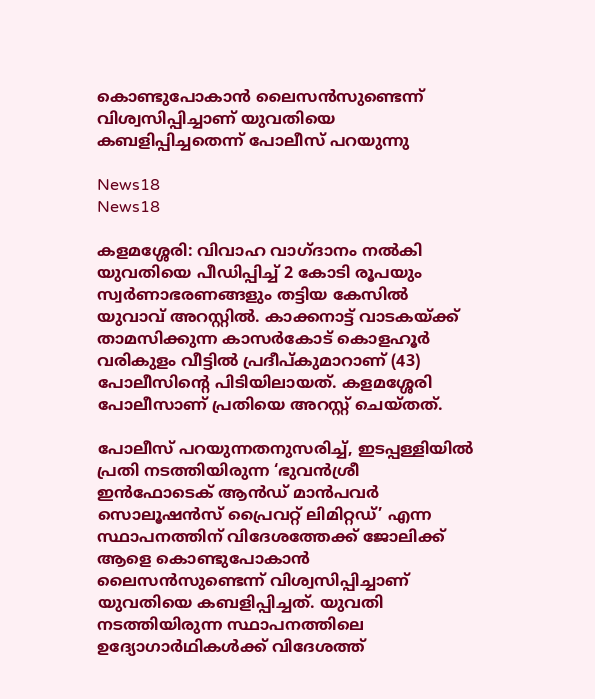കൊണ്ടുപോകാൻ ലൈസൻസുണ്ടെന്ന് വിശ്വസിപ്പിച്ചാണ് യുവതിയെ കബളിപ്പിച്ചതെന്ന് പോലീസ് പറയുന്നു

News18
News18

കളമശ്ശേരി: വിവാഹ വാഗ്ദാനം നൽകി യുവതിയെ പീഡിപ്പിച്ച് 2 കോടി രൂപയും സ്വർണാഭരണങ്ങളും തട്ടിയ കേസിൽ യുവാവ് അറസ്റ്റിൽ. കാക്കനാട്ട് വാടകയ്ക്ക് താമസിക്കുന്ന കാസർകോട് കൊളഹൂർ വരികുളം വീട്ടിൽ പ്രദീപ്കുമാറാണ് (43) പോലീസിന്റെ പിടിയിലായത്. കളമശ്ശേരി പോലീസാണ് പ്രതിയെ അറസ്റ്റ് ചെയ്തത്.

പോലീസ് പറയുന്നതനുസരിച്ച്, ഇടപ്പള്ളിയിൽ പ്രതി നടത്തിയിരുന്ന ‘ഭുവൻശ്രീ ഇൻഫോടെക് ആൻഡ് മാൻപവർ സൊലൂഷൻസ് പ്രൈവറ്റ് ലിമിറ്റഡ്’ എന്ന സ്ഥാപനത്തിന് വിദേശത്തേക്ക് ജോലിക്ക് ആളെ കൊണ്ടുപോകാൻ ലൈസൻസുണ്ടെന്ന് വിശ്വസിപ്പിച്ചാണ് യുവതിയെ കബളിപ്പിച്ചത്. യുവതി നടത്തിയിരുന്ന സ്ഥാപനത്തിലെ ഉദ്യോഗാർഥികൾക്ക് വിദേശത്ത്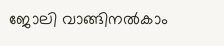ജോലി വാങ്ങിനൽകാം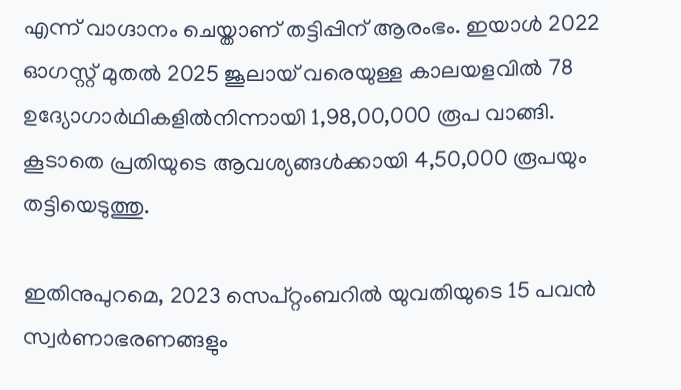എന്ന് വാഗ്ദാനം ചെയ്താണ് തട്ടിപ്പിന് ആരംഭം. ഇയാൾ 2022 ഓഗസ്റ്റ് മുതൽ 2025 ജൂലായ്‌ വരെയുള്ള കാലയളവിൽ 78 ഉദ്യോഗാർഥികളിൽനിന്നായി 1,98,00,000 രൂപ വാങ്ങി. കൂടാതെ പ്രതിയുടെ ആവശ്യങ്ങൾക്കായി 4,50,000 രൂപയും തട്ടിയെടുത്തു.

ഇതിനുപുറമെ, 2023 സെപ്റ്റംബറിൽ യുവതിയുടെ 15 പവൻ സ്വർണാഭരണങ്ങളും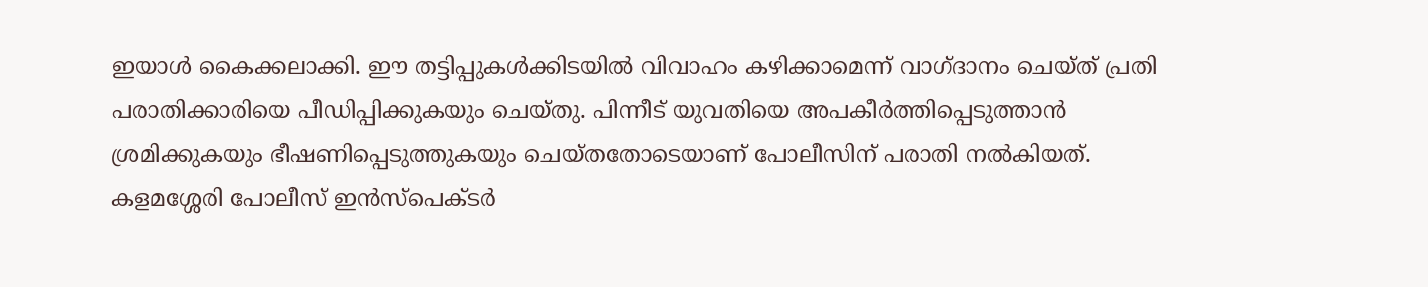ഇയാൾ കൈക്കലാക്കി. ഈ തട്ടിപ്പുകൾക്കിടയിൽ വിവാഹം കഴിക്കാമെന്ന് വാഗ്ദാനം ചെയ്ത് പ്രതി പരാതിക്കാരിയെ പീഡിപ്പിക്കുകയും ചെയ്തു. പിന്നീട് യുവതിയെ അപകീർത്തിപ്പെടുത്താൻ ശ്രമിക്കുകയും ഭീഷണിപ്പെടുത്തുകയും ചെയ്തതോടെയാണ് പോലീസിന് പരാതി നൽകിയത്. കളമശ്ശേരി പോലീസ് ഇൻസ്പെക്ടർ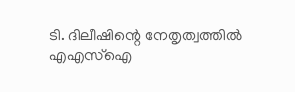ടി. ദിലീഷിന്റെ നേതൃത്വത്തിൽ എഎസ്ഐ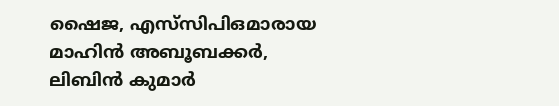ഷൈജ, എസ്‌സിപിഒമാരായ മാഹിൻ അബൂബക്കർ, ലിബിൻ കുമാർ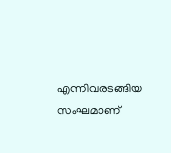എന്നിവരടങ്ങിയ സംഘമാണ്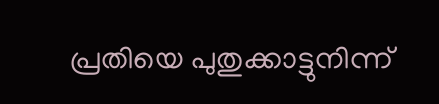പ്രതിയെ പുതുക്കാട്ടുനിന്ന്‌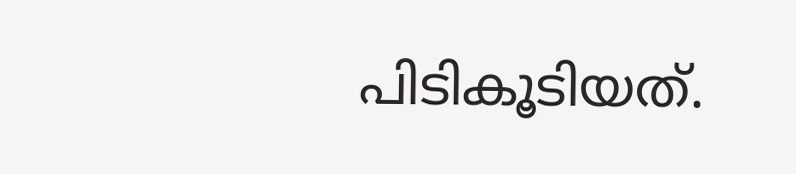പിടികൂടിയത്.